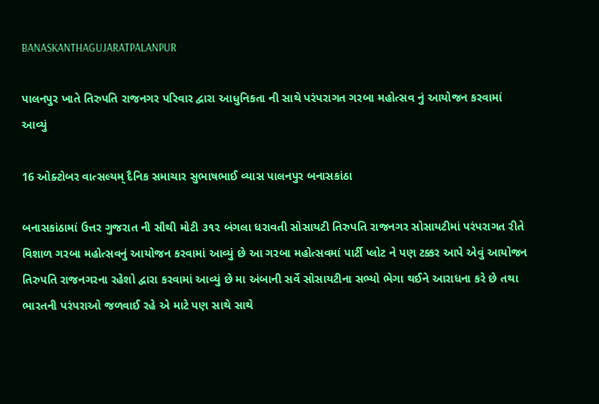BANASKANTHAGUJARATPALANPUR

પાલનપુર ખાતે તિરુપતિ રાજનગર પરિવાર દ્વારા આધુનિકતા ની સાથે પરંપરાગત ગરબા મહોત્સવ નું આયોજન કરવામાં આવ્યું

16 ઓક્ટોબર વાત્સલ્યમ્ દૈનિક સમાચાર સુભાષભાઈ વ્યાસ પાલનપુર બનાસકાંઠા

બનાસકાંઠામાં ઉત્તર ગુજરાત ની સૌથી મોટી ૩૧૨ બંગલા ધરાવતી સોસાયટી તિરુપતિ રાજનગર સોસાયટીમાં પરંપરાગત રીતે વિશાળ ગરબા મહોત્સવનું આયોજન કરવામાં આવ્યું છે આ ગરબા મહોત્સવમાં પાર્ટી પ્લોટ ને પણ ટક્કર આપે એવું આયોજન તિરુપતિ રાજનગરના રહેશો દ્વારા કરવામાં આવ્યું છે મા અંબાની સર્વે સોસાયટીના સભ્યો ભેગા થઈને આરાધના કરે છે તથા ભારતની પરંપરાઓ જળવાઈ રહે એ માટે પણ સાથે સાથે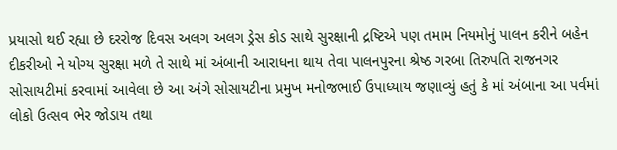પ્રયાસો થઈ રહ્યા છે દરરોજ દિવસ અલગ અલગ ડ્રેસ કોડ સાથે સુરક્ષાની દ્રષ્ટિએ પણ તમામ નિયમોનું પાલન કરીને બહેન દીકરીઓ ને યોગ્ય સુરક્ષા મળે તે સાથે માં અંબાની આરાધના થાય તેવા પાલનપુરના શ્રેષ્ઠ ગરબા તિરુપતિ રાજનગર સોસાયટીમાં કરવામાં આવેલા છે આ અંગે સોસાયટીના પ્રમુખ મનોજભાઈ ઉપાધ્યાય જણાવ્યું હતું કે માં અંબાના આ પર્વમાં લોકો ઉત્સવ ભેર જોડાય તથા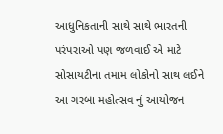આધુનિકતાની સાથે સાથે ભારતની પરંપરાઓ પણ જળવાઈ એ માટે સોસાયટીના તમામ લોકોનો સાથ લઈને આ ગરબા મહોત્સવ નું આયોજન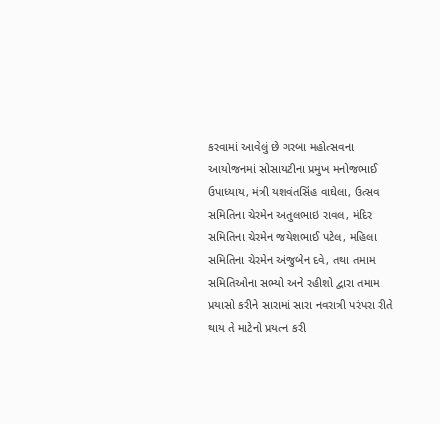કરવામાં આવેલું છે ગરબા મહોત્સવના આયોજનમાં સોસાયટીના પ્રમુખ મનોજભાઈ ઉપાધ્યાય, મંત્રી યશવંતસિંહ વાઘેલા, ઉત્સવ સમિતિના ચેરમેન અતુલભાઇ રાવલ, મંદિર સમિતિના ચેરમેન જયેશભાઈ પટેલ, મહિલા સમિતિના ચેરમેન અંજુબેન દવે, તથા તમામ સમિતિઓના સભ્યો અને રહીશો દ્વારા તમામ પ્રયાસો કરીને સારામાં સારા નવરાત્રી પરંપરા રીતે થાય તે માટેનો પ્રયત્ન કરી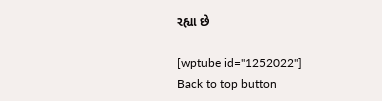રહ્યા છે

[wptube id="1252022"]
Back to top button